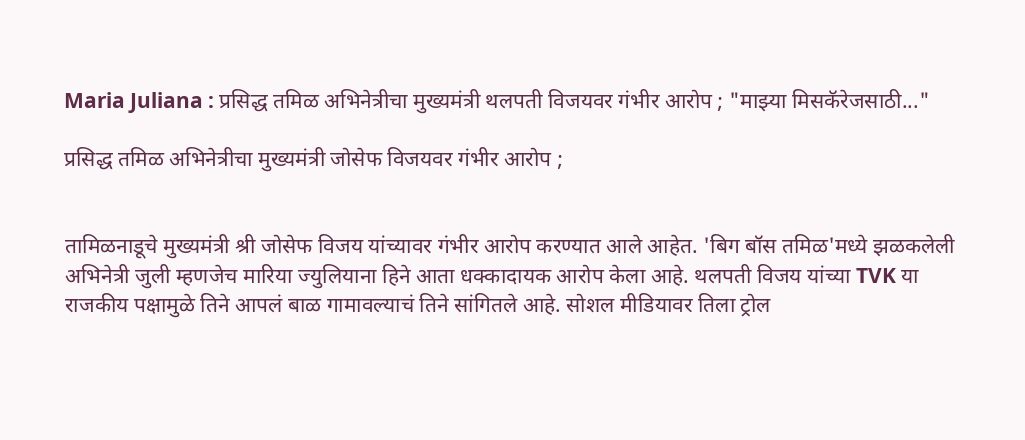Maria Juliana : प्रसिद्ध तमिळ अभिनेत्रीचा मुख्यमंत्री थलपती विजयवर गंभीर आरोप ; "माझ्या मिसकॅरेजसाठी..."

प्रसिद्ध तमिळ अभिनेत्रीचा मुख्यमंत्री जोसेफ विजयवर गंभीर आरोप ;


तामिळनाडूचे मुख्यमंत्री श्री जोसेफ विजय यांच्यावर गंभीर आरोप करण्यात आले आहेत. 'बिग बॉस तमिळ'मध्ये झळकलेली अभिनेत्री जुली म्हणजेच मारिया ज्युलियाना हिने आता धक्कादायक आरोप केला आहे. थलपती विजय यांच्या TVK या राजकीय पक्षामुळे तिने आपलं बाळ गामावल्याचं तिने सांगितले आहे. सोशल मीडियावर तिला ट्रोल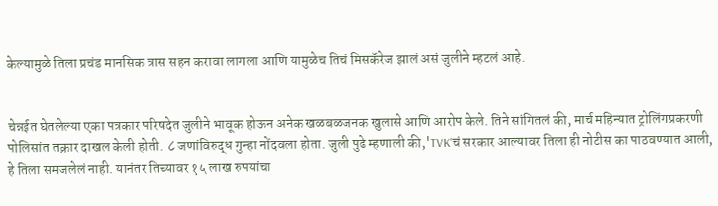केल्यामुळे तिला प्रचंड मानसिक त्रास सहन करावा लागला आणि यामुळेच तिचं मिसकॅरेज झालं असं जुलीने म्हटलं आहे.


चेन्नईत घेतलेल्या एका पत्रकार परिषदेत जुलीने भावूक होऊन अनेक खळबळजनक खुलासे आणि आरोप केले. तिने सांगितलं की, मार्च महिन्यात ट्रोलिंगप्रकरणी पोलिसांत तक्रार दाखल केली होती. ८ जणांविरुद्ध गुन्हा नोंदवला होता. जुली पुढे म्हणाली की,'TVK'चं सरकार आल्यावर तिला ही नोटीस का पाठवण्यात आली, हे तिला समजलेलं नाही. यानंतर तिच्यावर १५ लाख रुपयांचा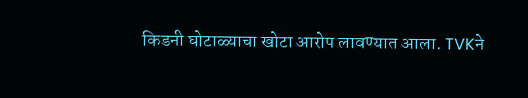किडनी घोटाळ्याचा खोटा आरोप लावण्यात आला. TVKने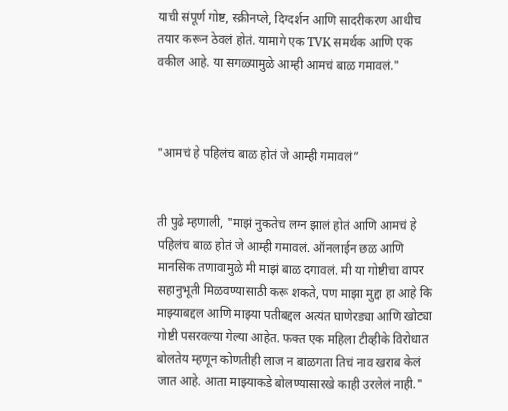याची संपूर्ण गोष्ट, स्क्रीनप्ले, दिग्दर्शन आणि सादरीकरण आधीच तयार करून ठेवलं होतं. यामागे एक TVK समर्थक आणि एक वकील आहे. या सगळ्यामुळे आम्ही आमचं बाळ गमावलं."



"आमचं हे पहिलंच बाळ होतं जे आम्ही गमावलं”


ती पुढे म्हणाली, "माझं नुकतेच लग्न झालं होतं आणि आमचं हे पहिलंच बाळ होतं जे आम्ही गमावलं. ऑनलाईन छळ आणि मानसिक तणावामुळे मी माझं बाळ दगावलं. मी या गोष्टीचा वापर सहानुभूती मिळवण्यासाठी करू शकते, पण माझा मुद्दा हा आहे कि माझ्याबद्दल आणि माझ्या पतीबद्दल अत्यंत घाणेरड्या आणि खोट्या गोष्टी पसरवल्या गेल्या आहेत. फक्त एक महिला टीव्हीके विरोधात बोलतेय म्हणून कोणतीही लाज न बाळगता तिचं नाव खराब केलं जात आहे. आता माझ्याकडे बोलण्यासारखे काही उरलेलं नाही."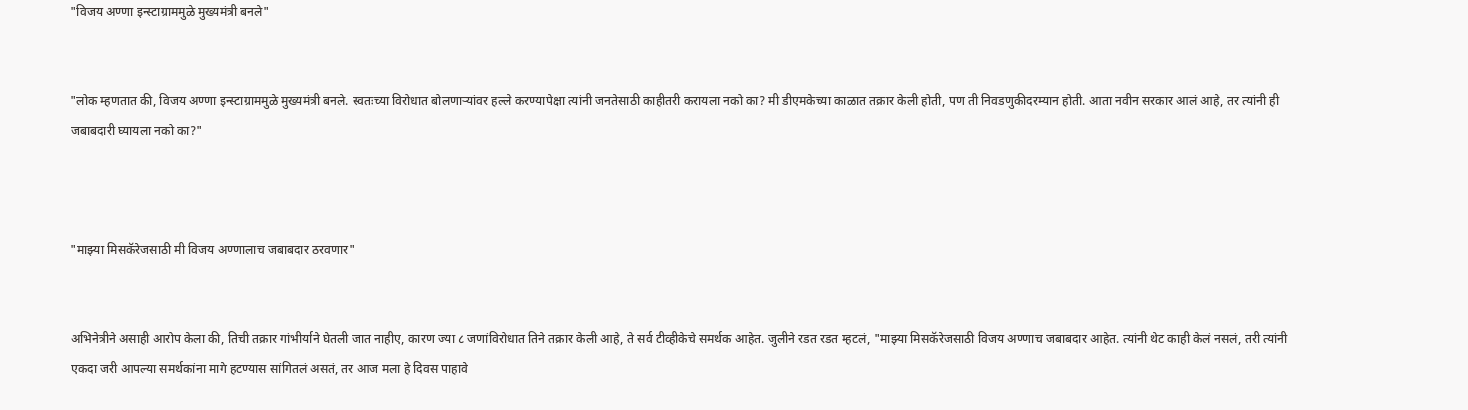"विजय अण्णा इन्स्टाग्राममुळे मुख्यमंत्री बनले"


"लोक म्हणतात की, विजय अण्णा इन्स्टाग्राममुळे मुख्यमंत्री बनले. स्वतःच्या विरोधात बोलणाऱ्यांवर हल्ले करण्यापेक्षा त्यांनी जनतेसाठी काहीतरी करायला नको का? मी डीएमकेच्या काळात तक्रार केली होती, पण ती निवडणुकीदरम्यान होती. आता नवीन सरकार आलं आहे, तर त्यांनी ही जबाबदारी घ्यायला नको का?"



"माझ्या मिसकॅरेजसाठी मी विजय अण्णालाच जबाबदार ठरवणार"


अभिनेत्रीने असाही आरोप केला की, तिची तक्रार गांभीर्याने घेतली जात नाहीए, कारण ज्या ८ जणांविरोधात तिने तक्रार केली आहे, ते सर्व टीव्हीकेचे समर्थक आहेत. जुलीने रडत रडत म्हटलं, "माझ्या मिसकॅरेजसाठी विजय अण्णाच जबाबदार आहेत. त्यांनी थेट काही केलं नसलं, तरी त्यांनी एकदा जरी आपल्या समर्थकांना मागे हटण्यास सांगितलं असतं, तर आज मला हे दिवस पाहावे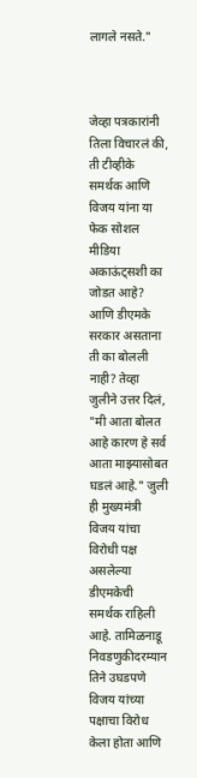लागले नसते."



जेव्हा पत्रकारांनी तिला विचारलं की, ती टीव्हीके समर्थक आणि विजय यांना या फेक सोशल मीडिया अकाऊंट्सशी का जोडत आहे? आणि डीएमके सरकार असताना ती का बोलली नाही? तेव्हा जुलीने उत्तर दिलं, "मी आता बोलत आहे कारण हे सर्व आता माझ्यासोबत घडलं आहे." जुली ही मुख्यमंत्री विजय यांचा विरोधी पक्ष असलेल्या डीएमकेची समर्थक राहिली आहे. तामिळनाडू निवडणुकीदरम्यान तिने उघडपणे विजय यांच्या पक्षाचा विरोध केला होता आणि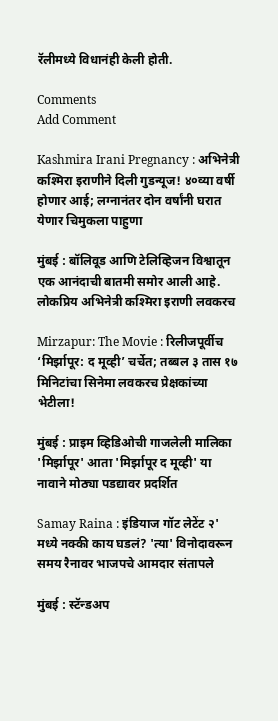रॅलीमध्ये विधानंही केली होती.

Comments
Add Comment

Kashmira Irani Pregnancy : अभिनेत्री कश्मिरा इराणीने दिली गुडन्यूज! ४०व्या वर्षी होणार आई; लग्नानंतर दोन वर्षांनी घरात येणार चिमुकला पाहुणा

मुंबई : बॉलिवूड आणि टेलिव्हिजन विश्वातून एक आनंदाची बातमी समोर आली आहे. लोकप्रिय अभिनेत्री कश्मिरा इराणी लवकरच

Mirzapur: The Movie : रिलीजपूर्वीच ‘मिर्झापूर: द मूव्ही’ चर्चेत; तब्बल ३ तास १७ मिनिटांचा सिनेमा लवकरच प्रेक्षकांच्या भेटीला!

मुंबई : प्राइम व्हिडिओची गाजलेली मालिका 'मिर्झापूर' आता 'मिर्झापूर द मूव्ही' या नावाने मोठ्या पडद्यावर प्रदर्शित

Samay Raina : इंडियाज गॉट लेटेंट २' मध्ये नक्की काय घडलं? 'त्या' विनोदावरून समय रैनावर भाजपचे आमदार संतापले

मुंबई : स्टॅन्डअप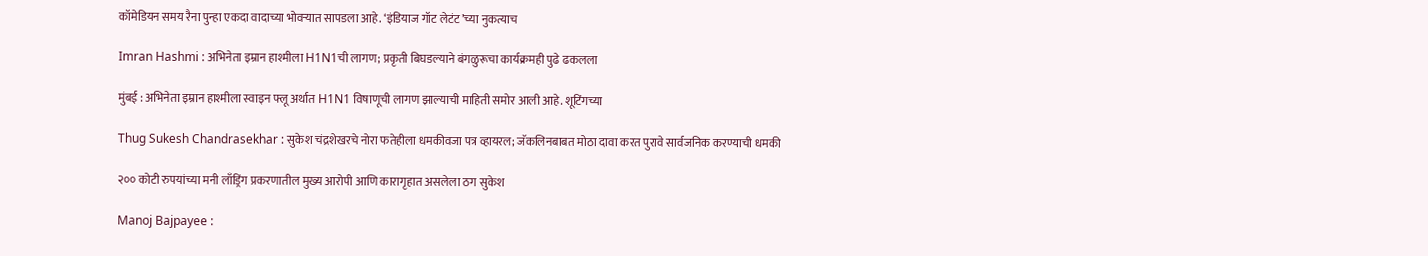कॉमेडियन समय रैना पुन्हा एकदा वादाच्या भोवऱ्यात सापडला आहे. ‘इंडियाज गॉट लेटंट’च्या नुकत्याच

Imran Hashmi : अभिनेता इम्रान हाश्मीला H1N1ची लागण; प्रकृती बिघडल्याने बंगळुरूचा कार्यक्रमही पुढे ढकलला

मुंबई : अभिनेता इम्रान हाश्मीला स्वाइन फ्लू अर्थात H1N1 विषाणूची लागण झाल्याची माहिती समोर आली आहे. शूटिंगच्या

Thug Sukesh Chandrasekhar : सुकेश चंद्रशेखरचे नोरा फतेहीला धमकीवजा पत्र व्हायरल; जॅकलिनबाबत मोठा दावा करत पुरावे सार्वजनिक करण्याची धमकी

२०० कोटी रुपयांच्या मनी लाँड्रिंग प्रकरणातील मुख्य आरोपी आणि कारागृहात असलेला ठग सुकेश

Manoj Bajpayee :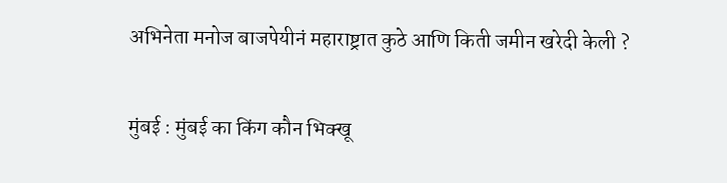अभिनेता मनोज बाजपेयीनं महाराष्ट्रात कुठे आणि किती जमीन खरेदी केली ?

मुंबई : मुंबई का किंग कौन भिक्खू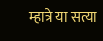म्हात्रे या सत्या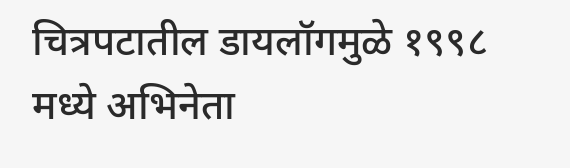चित्रपटातील डायलॉगमुळे १९९८ मध्ये अभिनेता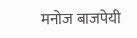मनोज बाजपेयी